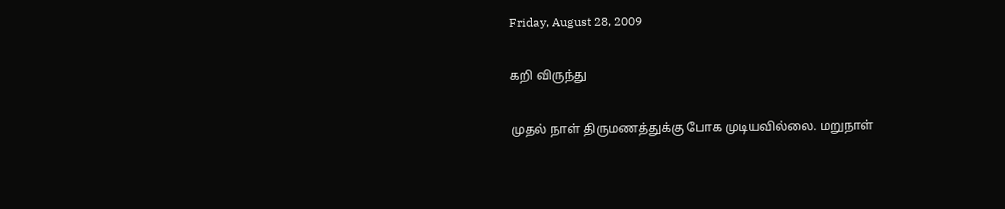Friday, August 28, 2009

கறி விருந்து

முதல் நாள் திருமணத்துக்கு போக முடியவில்லை. மறுநாள்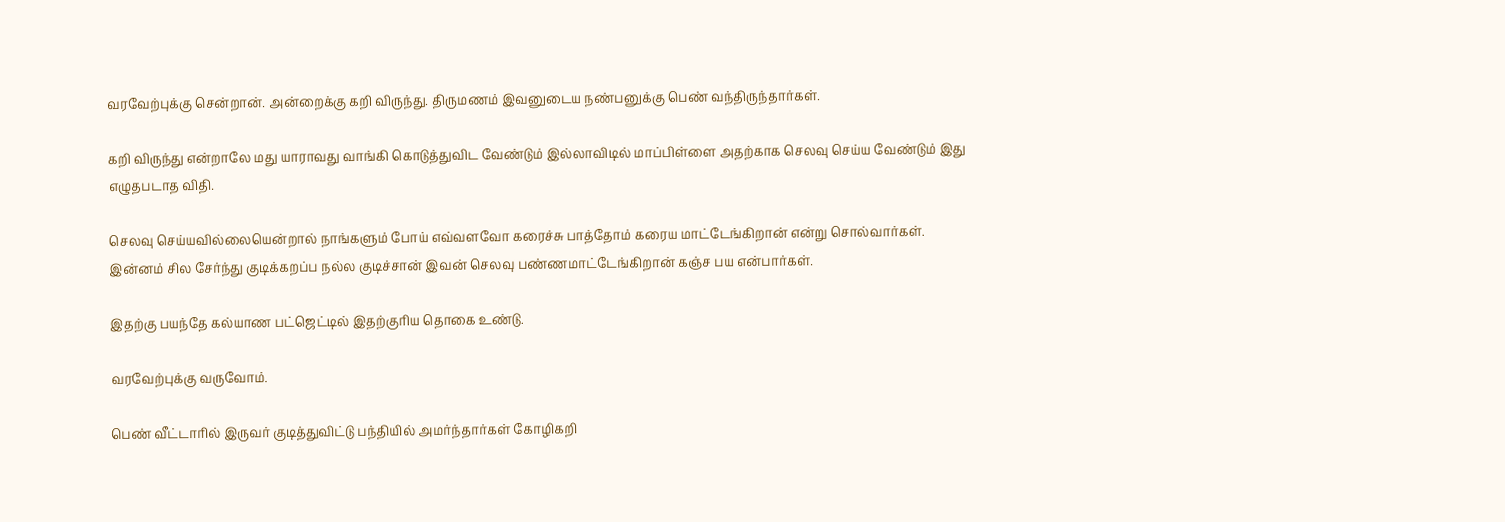வரவேற்புக்கு சென்றான். அன்றைக்கு கறி விருந்து. திருமணம் இவனுடைய நண்பனுக்கு பெண் வந்திருந்தார்கள்.

கறி விருந்து என்றாலே மது யாராவது வாங்கி கொடுத்துவிட வேண்டும் இல்லாவிடில் மாப்பிள்ளை அதற்காக செலவு செய்ய வேண்டும் இது எழுதபடாத விதி.

செலவு செய்யவில்லையென்றால் நாங்களும் போய் எவ்வளவோ கரைச்சு பாத்தோம் கரைய மாட்டேங்கிறான் என்று சொல்வார்கள். இன்னம் சில சேர்ந்து குடிக்கறப்ப நல்ல குடிச்சான் இவன் செலவு பண்ணமாட்டேங்கிறான் கஞ்ச பய என்பார்கள்.

இதற்கு பயந்தே கல்யாண பட்ஜெட்டில் இதற்குரிய தொகை உண்டு.

வரவேற்புக்கு வருவோம்.

பெண் வீட்டாரில் இருவர் குடித்துவிட்டு பந்தியில் அமர்ந்தார்கள் கோழிகறி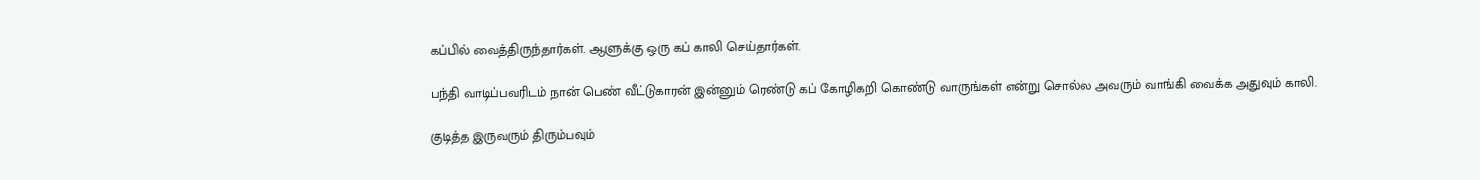கப்பில் வைத்திருந்தார்கள். ஆளுக்கு ஒரு கப் காலி செய்தார்கள்.

பந்தி வாடிப்பவரிடம் நான் பெண் வீட்டுகாரன் இன்னும் ரெண்டு கப் கோழிகறி கொண்டு வாருங்கள் என்று சொல்ல அவரும் வாங்கி வைக்க அதுவும் காலி.

குடித்த இருவரும் திரும்பவும்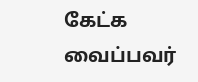கேட்க வைப்பவர்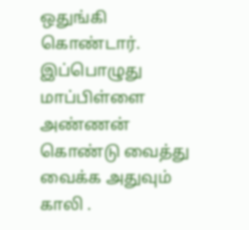ஒதுங்கி கொண்டார். இப்பொழுது மாப்பிள்ளை அண்ணன் கொண்டு வைத்து வைக்க அதுவும் காலி .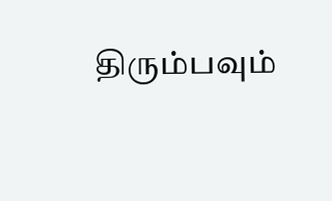திரும்பவும்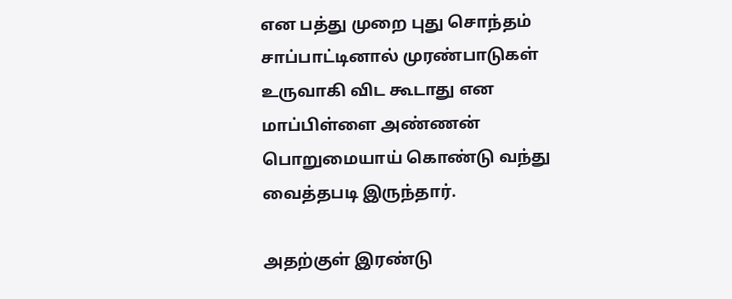என பத்து முறை புது சொந்தம் சாப்பாட்டினால் முரண்பாடுகள் உருவாகி விட கூடாது என மாப்பிள்ளை அண்ணன் பொறுமையாய் கொண்டு வந்து வைத்தபடி இருந்தார்.

அதற்குள் இரண்டு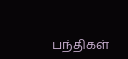பந்திகள்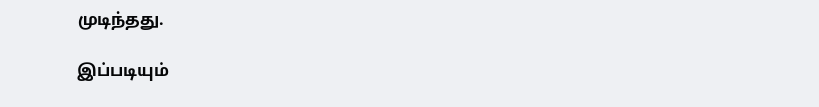முடிந்தது.

இப்படியும்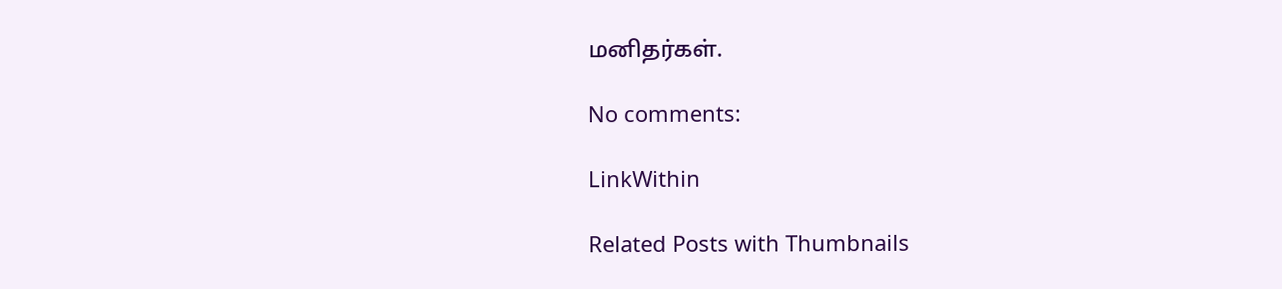மனிதர்கள்.

No comments:

LinkWithin

Related Posts with Thumbnails